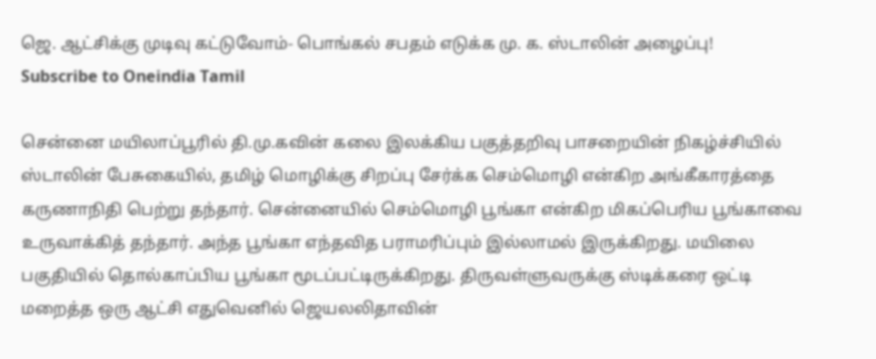ஜெ. ஆட்சிக்கு முடிவு கட்டுவோம்- பொங்கல் சபதம் எடுக்க மு. க. ஸ்டாலின் அழைப்பு!
Subscribe to Oneindia Tamil

சென்னை மயிலாப்பூரில் தி.மு.கவின் கலை இலக்கிய பகுத்தறிவு பாசறையின் நிகழ்ச்சியில் ஸ்டாலின் பேசுகையில், தமிழ் மொழிக்கு சிறப்பு சேர்க்க செம்மொழி என்கிற அங்கீகாரத்தை கருணாநிதி பெற்று தந்தார். சென்னையில் செம்மொழி பூங்கா என்கிற மிகப்பெரிய பூங்காவை உருவாக்கித் தந்தார். அந்த பூங்கா எந்தவித பராமரிப்பும் இல்லாமல் இருக்கிறது. மயிலை பகுதியில் தொல்காப்பிய பூங்கா மூடப்பட்டிருக்கிறது. திருவள்ளுவருக்கு ஸ்டிக்கரை ஒட்டி மறைத்த ஒரு ஆட்சி எதுவெனில் ஜெயலலிதாவின்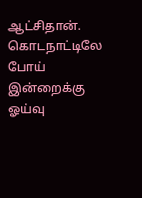ஆட்சிதான்.
கொடநாட்டிலே போய் இன்றைக்கு ஓய்வு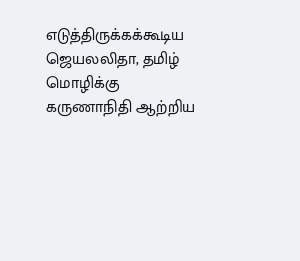எடுத்திருக்கக்கூடிய ஜெயலலிதா, தமிழ் மொழிக்கு கருணாநிதி ஆற்றிய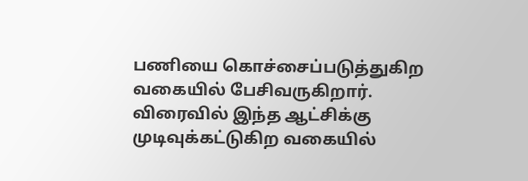பணியை கொச்சைப்படுத்துகிற வகையில் பேசிவருகிறார். விரைவில் இந்த ஆட்சிக்கு முடிவுக்கட்டுகிற வகையில்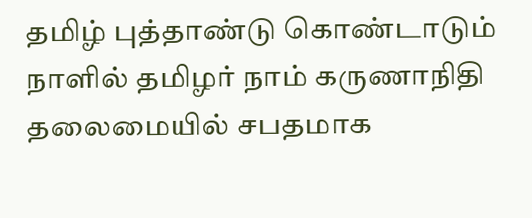தமிழ் புத்தாண்டு கொண்டாடும் நாளில் தமிழர் நாம் கருணாநிதி தலைமையில் சபதமாக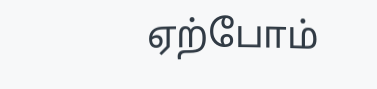ஏற்போம்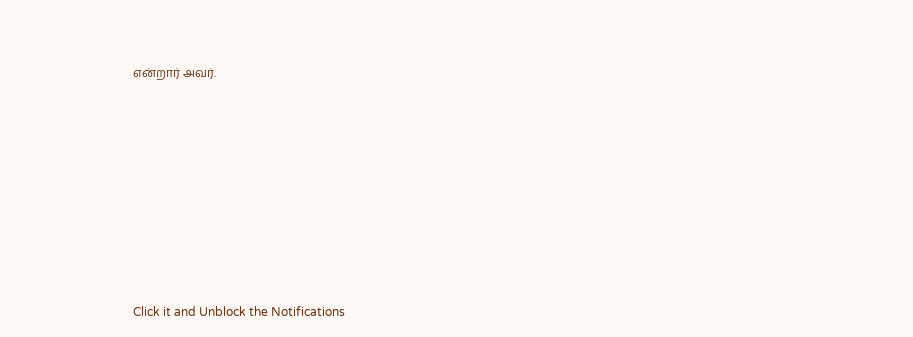என்றார் அவர்.












Click it and Unblock the Notifications